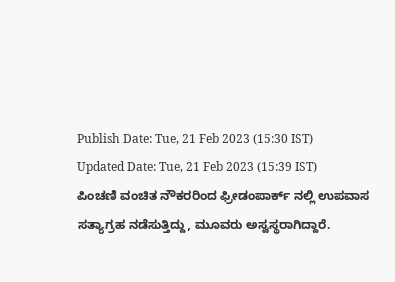Publish Date: Tue, 21 Feb 2023 (15:30 IST)
Updated Date: Tue, 21 Feb 2023 (15:39 IST)
ಪಿಂಚಣಿ ವಂಚಿತ ನೌಕರರಿಂದ ಫ್ರೀಡಂಪಾರ್ಕ್ ನಲ್ಲಿ ಉಪವಾಸ ಸತ್ಯಾಗ್ರಹ ನಡೆಸುತ್ತಿದ್ದು, ಮೂವರು ಅಸ್ವಸ್ಥರಾಗಿದ್ದಾರೆ.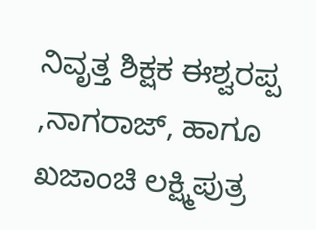ನಿವೃತ್ತ ಶಿಕ್ಷಕ ಈಶ್ವರಪ್ಪ ,ನಾಗರಾಜ್, ಹಾಗೂ ಖಜಾಂಚಿ ಲಕ್ಷ್ಮಿಪುತ್ರ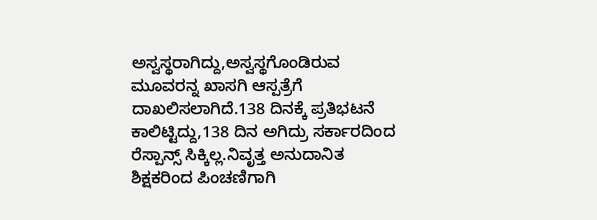ಅಸ್ವಸ್ಥರಾಗಿದ್ದು,ಅಸ್ವಸ್ಥಗೊಂಡಿರುವ ಮೂವರನ್ನ ಖಾಸಗಿ ಆಸ್ಪತ್ರೆಗೆ ದಾಖಲಿಸಲಾಗಿದೆ.138 ದಿನಕ್ಕೆ ಪ್ರತಿಭಟನೆ ಕಾಲಿಟ್ಟಿದ್ದು,138 ದಿನ ಅಗಿದ್ರು ಸರ್ಕಾರದಿಂದ ರೆಸ್ಪಾನ್ಸ್ ಸಿಕ್ಕಿಲ್ಲ.ನಿವೃತ್ತ ಅನುದಾನಿತ ಶಿಕ್ಷಕರಿಂದ ಪಿಂಚಣಿಗಾಗಿ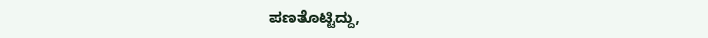ಪಣತೊಟ್ಟಿದ್ದು,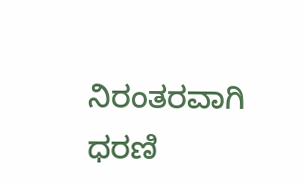ನಿರಂತರವಾಗಿ ಧರಣಿ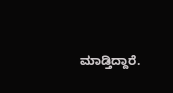ಮಾಡ್ತಿದ್ದಾರೆ.